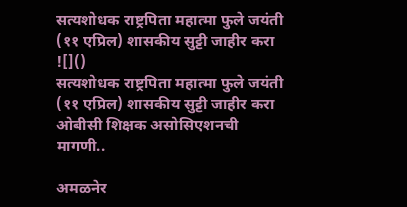सत्यशोधक राष्ट्रपिता महात्मा फुले जयंती (११ एप्रिल) शासकीय सुट्टी जाहीर करा
![]()
सत्यशोधक राष्ट्रपिता महात्मा फुले जयंती (११ एप्रिल) शासकीय सुट्टी जाहीर करा
ओबीसी शिक्षक असोसिएशनची मागणी..

अमळनेर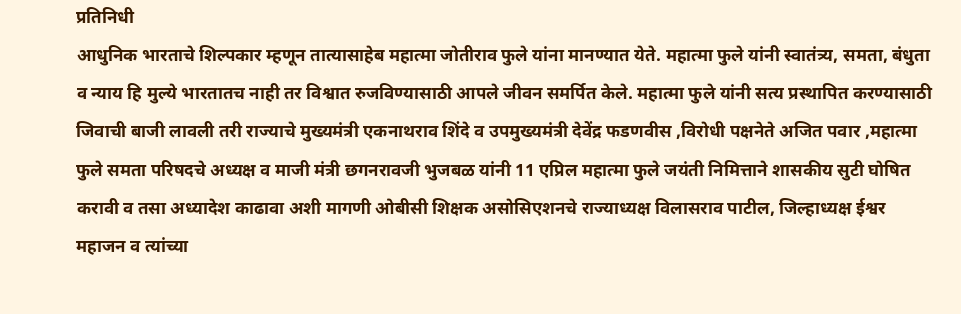प्रतिनिधी
आधुनिक भारताचे शिल्पकार म्हणून तात्यासाहेब महात्मा जोतीराव फुले यांना मानण्यात येते. महात्मा फुले यांनी स्वातंत्र्य, समता, बंधुता व न्याय हि मुल्ये भारतातच नाही तर विश्वात रुजविण्यासाठी आपले जीवन समर्पित केले. महात्मा फुले यांनी सत्य प्रस्थापित करण्यासाठी जिवाची बाजी लावली तरी राज्याचे मुख्यमंत्री एकनाथराव शिंदे व उपमुख्यमंत्री देवेंद्र फडणवीस ,विरोधी पक्षनेते अजित पवार ,महात्मा फुले समता परिषदचे अध्यक्ष व माजी मंत्री छगनरावजी भुजबळ यांनी 11 एप्रिल महात्मा फुले जयंती निमित्ताने शासकीय सुटी घोषित करावी व तसा अध्यादेश काढावा अशी मागणी ओबीसी शिक्षक असोसिएशनचे राज्याध्यक्ष विलासराव पाटील, जिल्हाध्यक्ष ईश्वर महाजन व त्यांच्या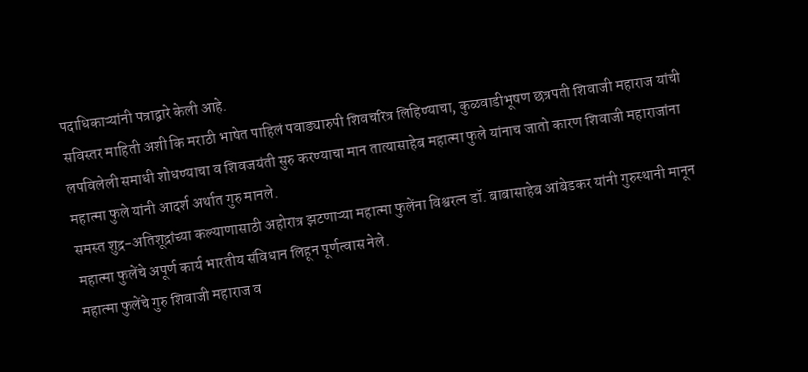पदाधिकाऱ्यांनी पत्राद्वारे केली आहे.
सविस्तर माहिती अशी कि मराठी भाषेत पाहिलं पवाड्यारुपी शिवचरित्र लिहिण्याचा, कुळवाडीभूषण छत्रपती शिवाजी महाराज यांची लपविलेली समाधी शोधण्याचा व शिवजयंती सुरु करण्याचा मान तात्यासाहेब महात्मा फुले यांनाच जातो कारण शिवाजी महाराजांना महात्मा फुले यांनी आदर्श अर्थात गुरु मानले.
समस्त शुद्र-अतिशूद्रांच्या कल्याणासाठी अहोरात्र झटणाऱ्या महात्मा फुलेंना विश्वरत्न डॉ. बाबासाहेब आंबेडकर यांनी गुरुस्थानी मानून महात्मा फुलेंचे अपूर्ण कार्य भारतीय संविधान लिहून पूर्णत्वास नेले.
महात्मा फुलेंचे गुरु शिवाजी महाराज व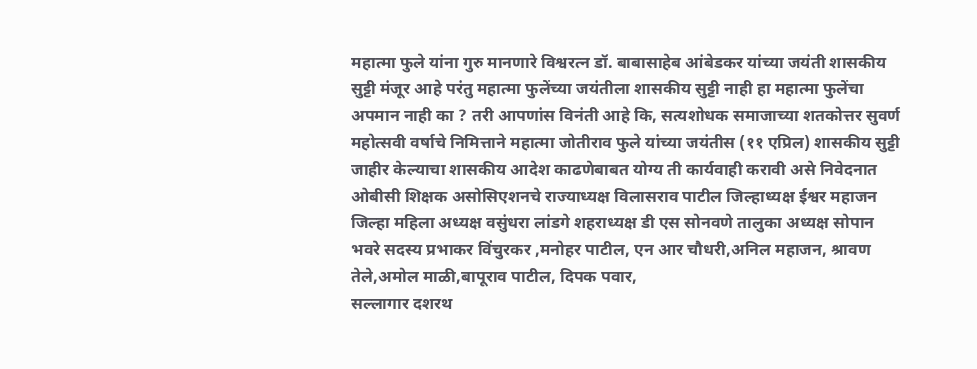महात्मा फुले यांना गुरु मानणारे विश्वरत्न डॉ. बाबासाहेब आंबेडकर यांच्या जयंती शासकीय सुट्टी मंजूर आहे परंतु महात्मा फुलेंच्या जयंतीला शासकीय सुट्टी नाही हा महात्मा फुलेंचा अपमान नाही का ? तरी आपणांस विनंती आहे कि, सत्यशोधक समाजाच्या शतकोत्तर सुवर्ण महोत्सवी वर्षाचे निमित्ताने महात्मा जोतीराव फुले यांच्या जयंतीस (११ एप्रिल) शासकीय सुट्टी जाहीर केल्याचा शासकीय आदेश काढणेबाबत योग्य ती कार्यवाही करावी असे निवेदनात ओबीसी शिक्षक असोसिएशनचे राज्याध्यक्ष विलासराव पाटील जिल्हाध्यक्ष ईश्वर महाजन जिल्हा महिला अध्यक्ष वसुंधरा लांडगे शहराध्यक्ष डी एस सोनवणे तालुका अध्यक्ष सोपान भवरे सदस्य प्रभाकर विंचुरकर ,मनोहर पाटील, एन आर चौधरी,अनिल महाजन, श्रावण तेले,अमोल माळी,बापूराव पाटील, दिपक पवार,
सल्लागार दशरथ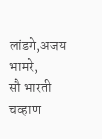लांडगे,अजय भामरे,
सौ भारती चव्हाण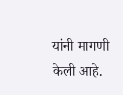यांनी मागणी केली आहे.